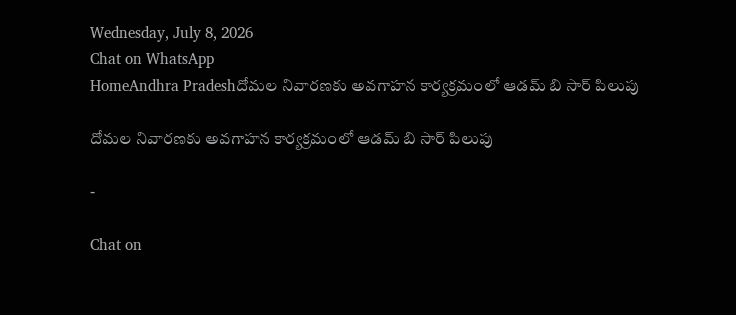Wednesday, July 8, 2026
Chat on WhatsApp
HomeAndhra Pradeshదోమల నివారణకు అవగాహన కార్యక్రమంలో ఆడమ్ బి సార్ పిలుపు

దోమల నివారణకు అవగాహన కార్యక్రమంలో ఆడమ్ బి సార్ పిలుపు

-

Chat on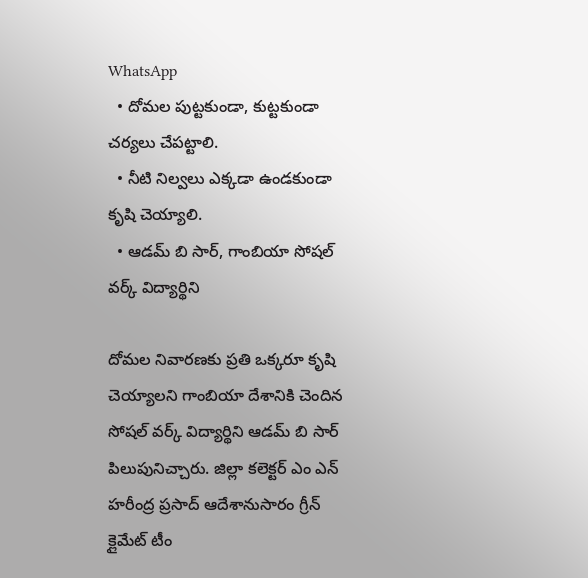WhatsApp
  • దోమల పుట్టకుండా, కుట్టకుండా చర్యలు చేపట్టాలి.
  • నీటి నిల్వలు ఎక్కడా ఉండకుండా కృషి చెయ్యాలి.
  • ఆడమ్ బి సార్, గాంబియా సోషల్ వర్క్ విద్యార్థిని

దోమల నివారణకు ప్రతి ఒక్కరూ కృషి చెయ్యాలని గాంబియా దేశానికి చెందిన సోషల్ వర్క్ విద్యార్థిని ఆడమ్ బి సార్ పిలుపునిచ్చారు. జిల్లా కలెక్టర్ ఎం ఎన్ హరీంద్ర ప్రసాద్ ఆదేశానుసారం గ్రీన్ క్లైమేట్ టీం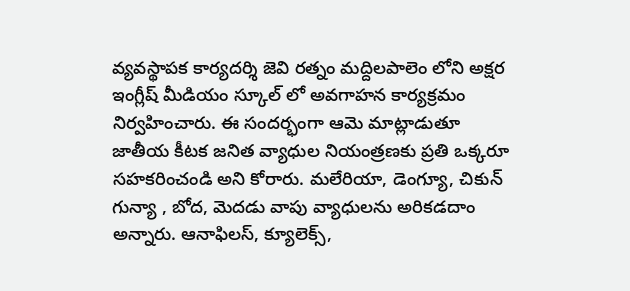వ్యవస్థాపక కార్యదర్శి జెవి రత్నం మద్దిలపాలెం లోని అక్షర ఇంగ్లీష్ మీడియం స్కూల్ లో అవగాహన కార్యక్రమం నిర్వహించారు. ఈ సందర్భంగా ఆమె మాట్లాడుతూ జాతీయ కీటక జనిత వ్యాధుల నియంత్రణకు ప్రతి ఒక్కరూ సహకరించండి అని కోరారు. మలేరియా, డెంగ్యూ, చికున్ గున్యా , బోద, మెదడు వాపు వ్యాధులను అరికడదాం అన్నారు. ఆనాఫిలస్, క్యూలెక్స్,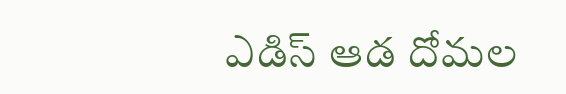ఎడిస్ ఆడ దోమల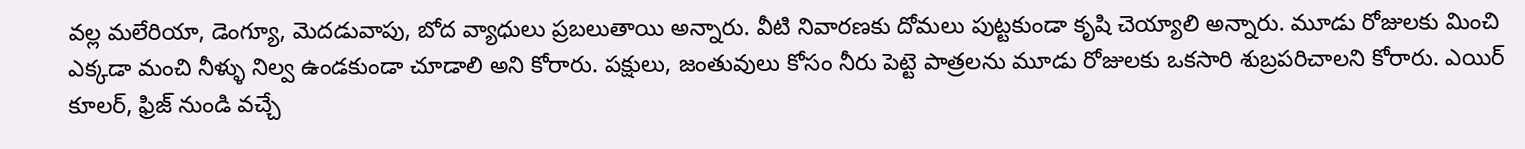వల్ల మలేరియా, డెంగ్యూ, మెదడువాపు, బోద వ్యాధులు ప్రబలుతాయి అన్నారు. వీటి నివారణకు దోమలు పుట్టకుండా కృషి చెయ్యాలి అన్నారు. మూడు రోజులకు మించి ఎక్కడా మంచి నీళ్ళు నిల్వ ఉండకుండా చూడాలి అని కోరారు. పక్షులు, జంతువులు కోసం నీరు పెట్టె పాత్రలను మూడు రోజులకు ఒకసారి శుబ్రపరిచాలని కోరారు. ఎయిర్ కూలర్, ఫ్రిజ్ నుండి వచ్చే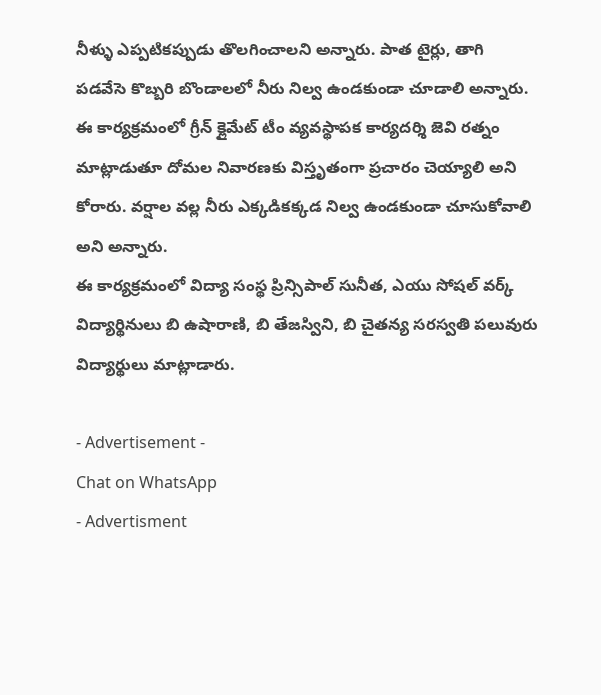నీళ్ళు ఎప్పటికప్పుడు తొలగించాలని అన్నారు. పాత టైర్లు, తాగి పడవేసె కొబ్బరి బొండాలలో నీరు నిల్వ ఉండకుండా చూడాలి అన్నారు.
ఈ కార్యక్రమంలో గ్రీన్ క్లైమేట్ టీం వ్యవస్థాపక కార్యదర్శి జెవి రత్నం మాట్లాడుతూ దోమల నివారణకు విస్తృతంగా ప్రచారం చెయ్యాలి అని కోరారు. వర్షాల వల్ల నీరు ఎక్కడికక్కడ నిల్వ ఉండకుండా చూసుకోవాలి అని అన్నారు.
ఈ కార్యక్రమంలో విద్యా సంస్థ ప్రిన్సిపాల్ సునీత, ఎయు సోషల్ వర్క్ విద్యార్థినులు బి ఉషారాణి, బి తేజస్విని, బి చైతన్య సరస్వతి పలువురు విద్యార్థులు మాట్లాడారు.

- Advertisement -
Chat on WhatsApp
- Advertisment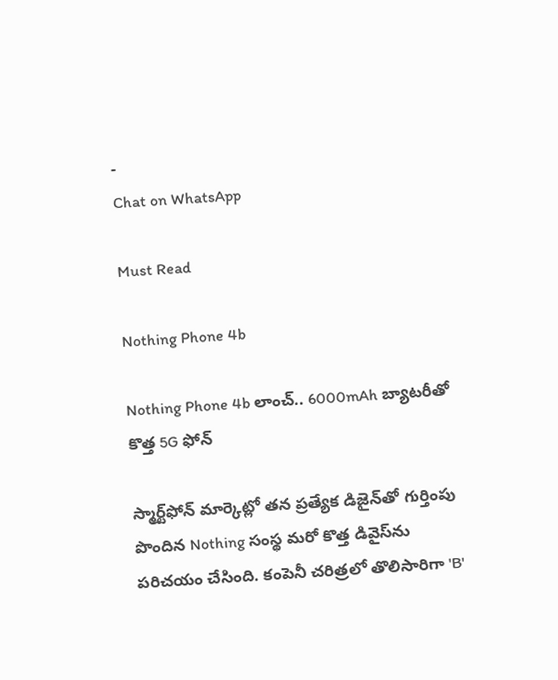-
Chat on WhatsApp

Must Read

Nothing Phone 4b

Nothing Phone 4b లాంచ్.. 6000mAh బ్యాటరీతో కొత్త 5G ఫోన్

స్మార్ట్‌ఫోన్ మార్కెట్లో తన ప్రత్యేక డిజైన్‌తో గుర్తింపు పొందిన Nothing సంస్థ మరో కొత్త డివైస్‌ను పరిచయం చేసింది. కంపెనీ చరిత్రలో తొలిసారిగా 'B'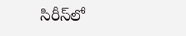సిరీస్‌లో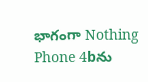భాగంగా Nothing Phone 4bను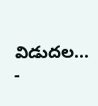విడుదల...
-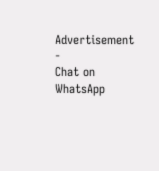Advertisement -
Chat on WhatsApp